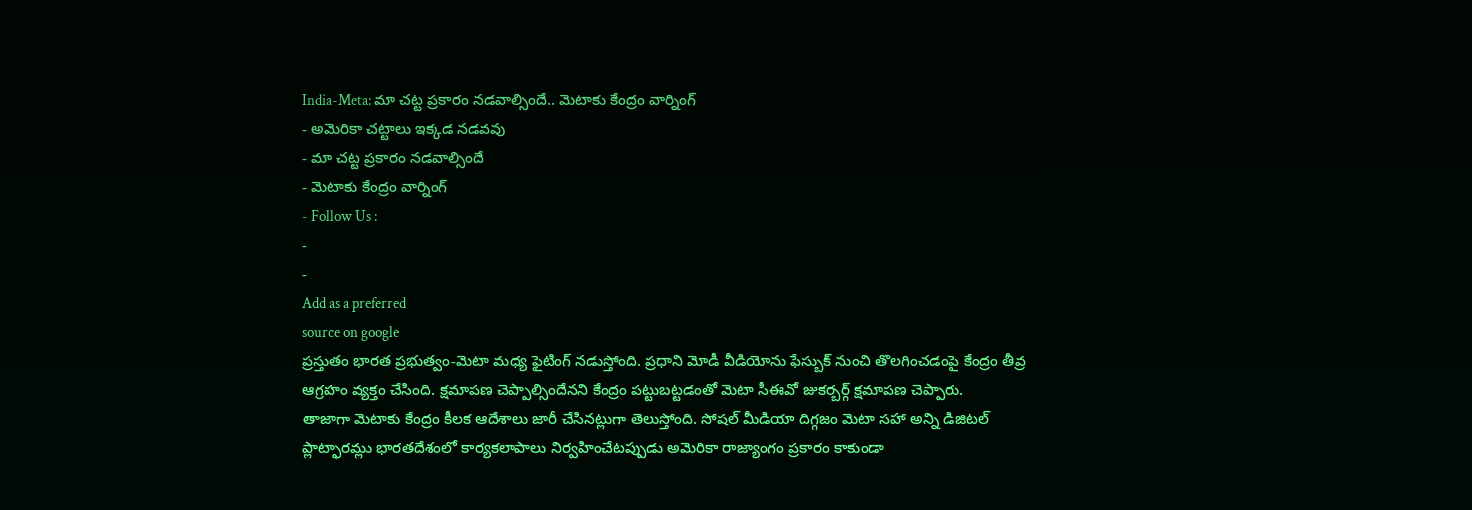India-Meta: మా చట్ట ప్రకారం నడవాల్సిందే.. మెటాకు కేంద్రం వార్నింగ్
- అమెరికా చట్టాలు ఇక్కడ నడవవు
- మా చట్ట ప్రకారం నడవాల్సిందే
- మెటాకు కేంద్రం వార్నింగ్
- Follow Us :
-
-
Add as a preferred
source on google
ప్రస్తుతం భారత ప్రభుత్వం-మెటా మధ్య ఫైటింగ్ నడుస్తోంది. ప్రధాని మోడీ వీడియోను ఫేస్బుక్ నుంచి తొలగించడంపై కేంద్రం తీవ్ర ఆగ్రహం వ్యక్తం చేసింది. క్షమాపణ చెప్పాల్సిందేనని కేంద్రం పట్టుబట్టడంతో మెటా సీఈవో జుకర్బర్గ్ క్షమాపణ చెప్పారు.
తాజాగా మెటాకు కేంద్రం కీలక ఆదేశాలు జారీ చేసినట్లుగా తెలుస్తోంది. సోషల్ మీడియా దిగ్గజం మెటా సహా అన్ని డిజిటల్ ప్లాట్ఫారమ్లు భారతదేశంలో కార్యకలాపాలు నిర్వహించేటప్పుడు అమెరికా రాజ్యాంగం ప్రకారం కాకుండా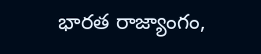భారత రాజ్యాంగం,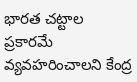భారత చట్టాల ప్రకారమే వ్యవహరించాలని కేంద్ర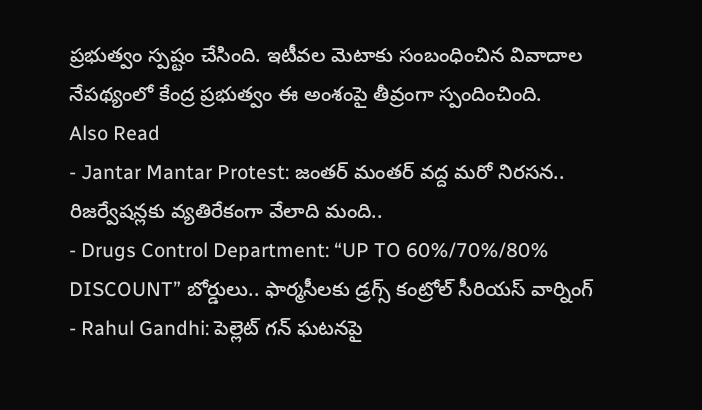ప్రభుత్వం స్పష్టం చేసింది. ఇటీవల మెటాకు సంబంధించిన వివాదాల నేపథ్యంలో కేంద్ర ప్రభుత్వం ఈ అంశంపై తీవ్రంగా స్పందించింది.
Also Read
- Jantar Mantar Protest: జంతర్ మంతర్ వద్ద మరో నిరసన.. రిజర్వేషన్లకు వ్యతిరేకంగా వేలాది మంది..
- Drugs Control Department: “UP TO 60%/70%/80% DISCOUNT” బోర్డులు.. ఫార్మసీలకు డ్రగ్స్ కంట్రోల్ సీరియస్ వార్నింగ్
- Rahul Gandhi: పెల్లెట్ గన్ ఘటనపై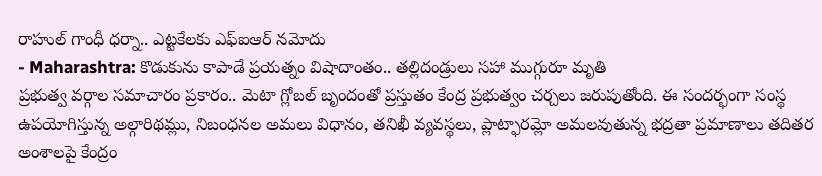రాహుల్ గాంధీ ధర్నా.. ఎట్టకేలకు ఎఫ్ఐఆర్ నమోదు
- Maharashtra: కొడుకును కాపాడే ప్రయత్నం విషాదాంతం.. తల్లిదండ్రులు సహా ముగ్గురూ మృతి
ప్రభుత్వ వర్గాల సమాచారం ప్రకారం.. మెటా గ్లోబల్ బృందంతో ప్రస్తుతం కేంద్ర ప్రభుత్వం చర్చలు జరుపుతోంది. ఈ సందర్భంగా సంస్థ ఉపయోగిస్తున్న అల్గారిథమ్లు, నిబంధనల అమలు విధానం, తనిఖీ వ్యవస్థలు, ప్లాట్ఫారమ్లో అమలవుతున్న భద్రతా ప్రమాణాలు తదితర అంశాలపై కేంద్రం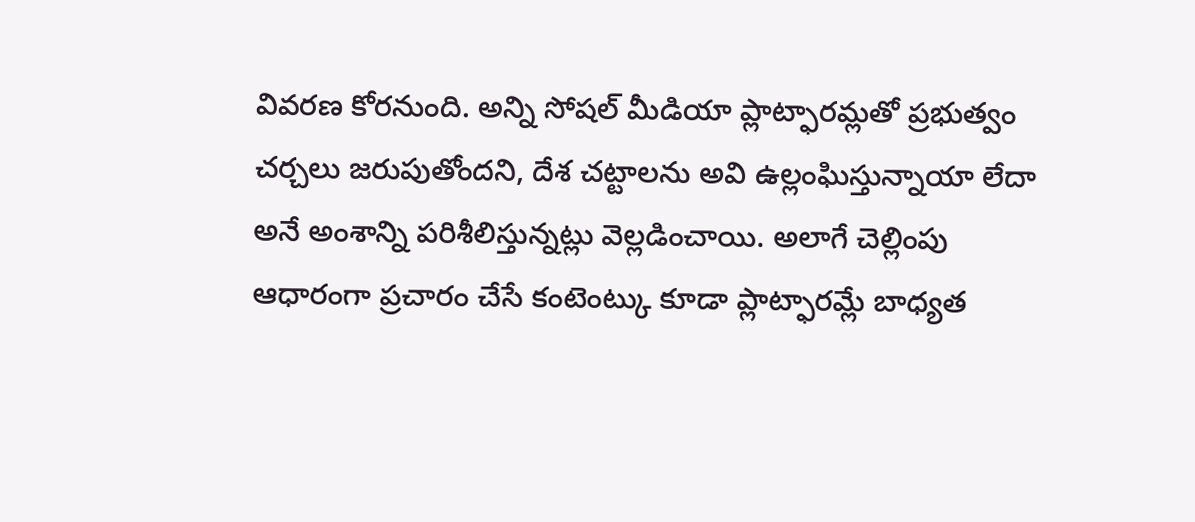వివరణ కోరనుంది. అన్ని సోషల్ మీడియా ప్లాట్ఫారమ్లతో ప్రభుత్వం చర్చలు జరుపుతోందని, దేశ చట్టాలను అవి ఉల్లంఘిస్తున్నాయా లేదా అనే అంశాన్ని పరిశీలిస్తున్నట్లు వెల్లడించాయి. అలాగే చెల్లింపు ఆధారంగా ప్రచారం చేసే కంటెంట్కు కూడా ప్లాట్ఫారమ్లే బాధ్యత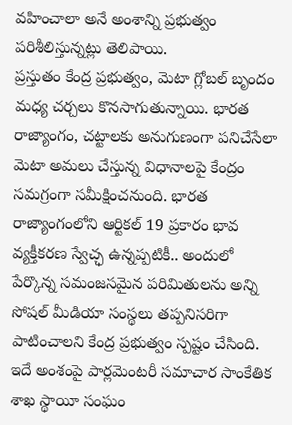వహించాలా అనే అంశాన్ని ప్రభుత్వం పరిశీలిస్తున్నట్లు తెలిపాయి.
ప్రస్తుతం కేంద్ర ప్రభుత్వం, మెటా గ్లోబల్ బృందం మధ్య చర్చలు కొనసాగుతున్నాయి. భారత రాజ్యాంగం, చట్టాలకు అనుగుణంగా పనిచేసేలా మెటా అమలు చేస్తున్న విధానాలపై కేంద్రం సమగ్రంగా సమీక్షించనుంది. భారత రాజ్యాంగంలోని ఆర్టికల్ 19 ప్రకారం భావ వ్యక్తీకరణ స్వేచ్ఛ ఉన్నప్పటికీ.. అందులో పేర్కొన్న సమంజసమైన పరిమితులను అన్ని సోషల్ మీడియా సంస్థలు తప్పనిసరిగా పాటించాలని కేంద్ర ప్రభుత్వం స్పష్టం చేసింది.
ఇదే అంశంపై పార్లమెంటరీ సమాచార సాంకేతిక శాఖ స్థాయీ సంఘం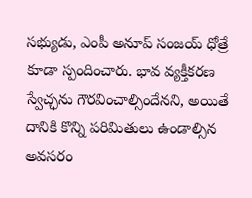సభ్యుడు, ఎంపీ అనూప్ సంజయ్ ధోత్రే కూడా స్పందించారు. భావ వ్యక్తీకరణ స్వేచ్ఛను గౌరవించాల్సిందేనని, అయితే దానికి కొన్ని పరిమితులు ఉండాల్సిన అవసరం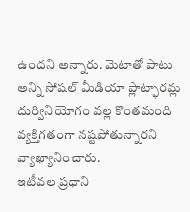ఉందని అన్నారు. మెటాతో పాటు అన్ని సోషల్ మీడియా ప్లాట్ఫారమ్ల దుర్వినియోగం వల్ల కొంతమంది వ్యక్తిగతంగా నష్టపోతున్నారని వ్యాఖ్యానించారు.
ఇటీవల ప్రధాని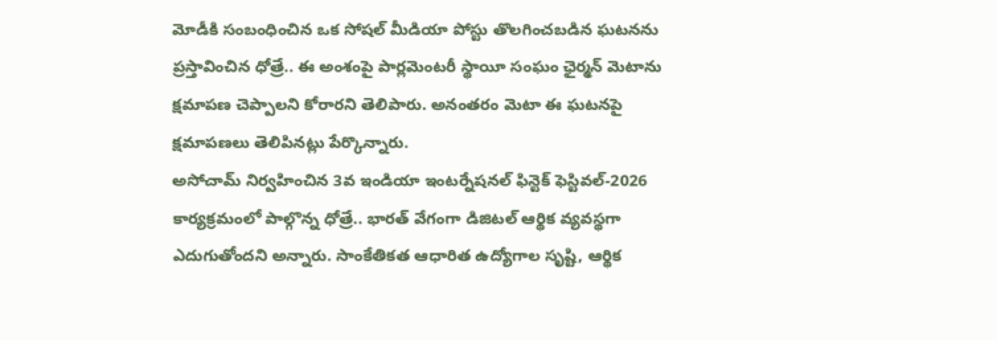మోడీకి సంబంధించిన ఒక సోషల్ మీడియా పోస్టు తొలగించబడిన ఘటనను ప్రస్తావించిన ధోత్రే.. ఈ అంశంపై పార్లమెంటరీ స్థాయీ సంఘం ఛైర్మన్ మెటాను క్షమాపణ చెప్పాలని కోరారని తెలిపారు. అనంతరం మెటా ఈ ఘటనపై క్షమాపణలు తెలిపినట్లు పేర్కొన్నారు.
అసోచామ్ నిర్వహించిన 3వ ఇండియా ఇంటర్నేషనల్ ఫిన్టెక్ ఫెస్టివల్-2026 కార్యక్రమంలో పాల్గొన్న ధోత్రే.. భారత్ వేగంగా డిజిటల్ ఆర్థిక వ్యవస్థగా ఎదుగుతోందని అన్నారు. సాంకేతికత ఆధారిత ఉద్యోగాల సృష్టి, ఆర్థిక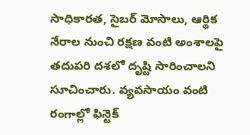సాధికారత, సైబర్ మోసాలు, ఆర్థిక నేరాల నుంచి రక్షణ వంటి అంశాలపై తదుపరి దశలో దృష్టి సారించాలని సూచించారు. వ్యవసాయం వంటి రంగాల్లో ఫిన్టెక్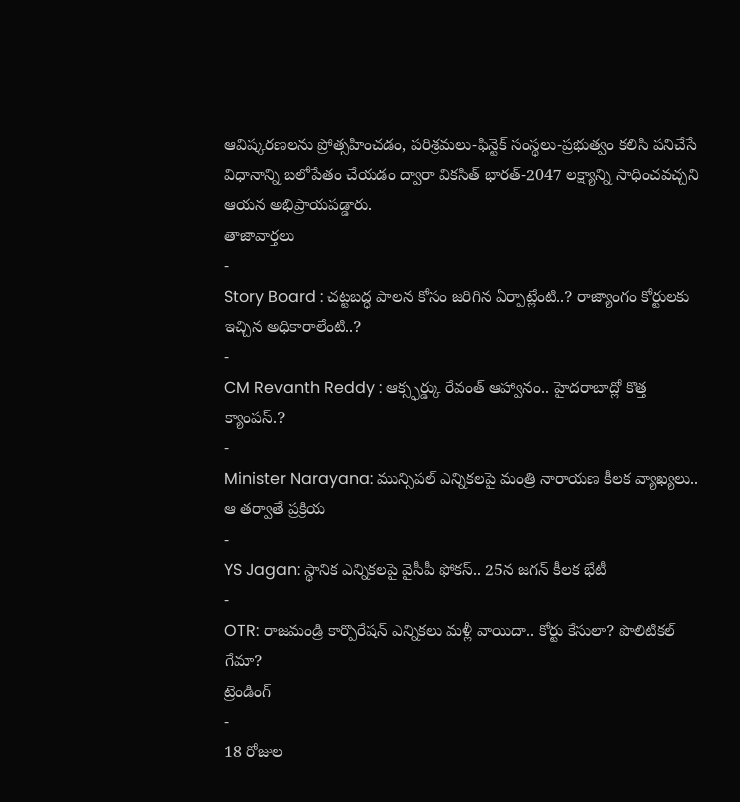ఆవిష్కరణలను ప్రోత్సహించడం, పరిశ్రమలు-ఫిన్టెక్ సంస్థలు-ప్రభుత్వం కలిసి పనిచేసే విధానాన్ని బలోపేతం చేయడం ద్వారా వికసిత్ భారత్-2047 లక్ష్యాన్ని సాధించవచ్చని ఆయన అభిప్రాయపడ్డారు.
తాజావార్తలు
-
Story Board : చట్టబద్ధ పాలన కోసం జరిగిన ఏర్పాట్లేంటి..? రాజ్యాంగం కోర్టులకు ఇచ్చిన అధికారాలేంటి..?
-
CM Revanth Reddy : ఆక్స్ఫర్డ్కు రేవంత్ ఆహ్వానం.. హైదరాబాద్లో కొత్త క్యాంపస్.?
-
Minister Narayana: మున్సిపల్ ఎన్నికలపై మంత్రి నారాయణ కీలక వ్యాఖ్యలు.. ఆ తర్వాతే ప్రక్రియ
-
YS Jagan: స్థానిక ఎన్నికలపై వైసీపీ ఫోకస్.. 25న జగన్ కీలక భేటీ
-
OTR: రాజమండ్రి కార్పొరేషన్ ఎన్నికలు మళ్లీ వాయిదా.. కోర్టు కేసులా? పొలిటికల్ గేమా?
ట్రెండింగ్
-
18 రోజుల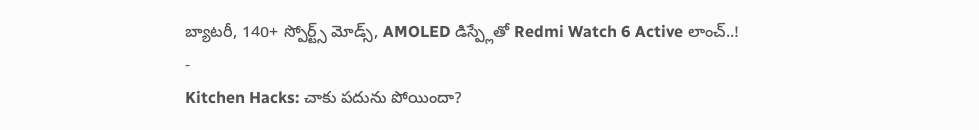బ్యాటరీ, 140+ స్పోర్ట్స్ మోడ్స్, AMOLED డిస్ప్లేతో Redmi Watch 6 Active లాంచ్..!
-
Kitchen Hacks: చాకు పదును పోయిందా?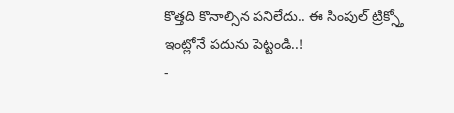కొత్తది కొనాల్సిన పనిలేదు.. ఈ సింపుల్ ట్రిక్స్తో ఇంట్లోనే పదును పెట్టండి..!
-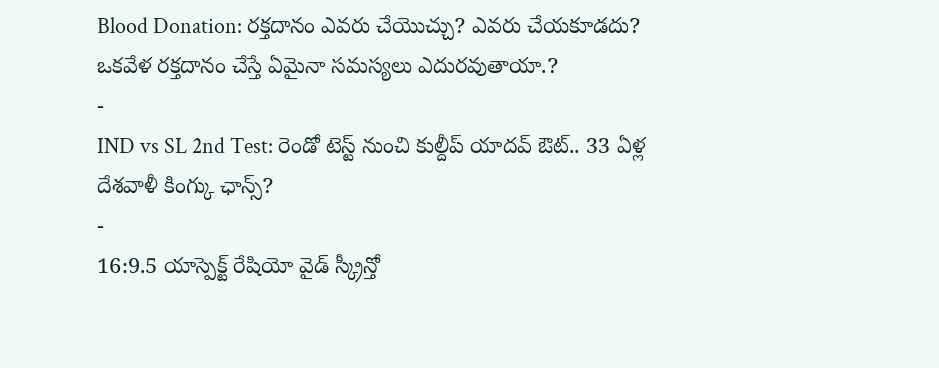Blood Donation: రక్తదానం ఎవరు చేయొచ్చు? ఎవరు చేయకూడదు? ఒకవేళ రక్తదానం చేస్తే ఏమైనా సమస్యలు ఎదురవుతాయా.?
-
IND vs SL 2nd Test: రెండో టెస్ట్ నుంచి కుల్దీప్ యాదవ్ ఔట్.. 33 ఏళ్ల దేశవాళీ కింగ్కు ఛాన్స్?
-
16:9.5 యాస్పెక్ట్ రేషియో వైడ్ స్క్రీన్తో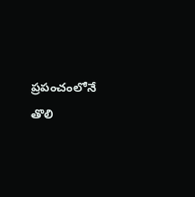ప్రపంచంలోనే తొలి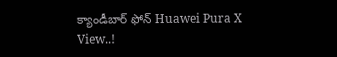క్యాండీబార్ ఫోన్ Huawei Pura X View..!